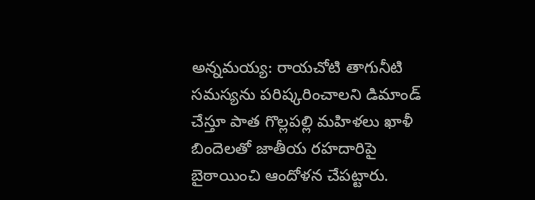అన్నమయ్య: రాయచోటి తాగునీటి సమస్యను పరిష్కరించాలని డిమాండ్ చేస్తూ పాత గొల్లపల్లి మహిళలు ఖాళీ బిందెలతో జాతీయ రహదారిపై బైఠాయించి ఆందోళన చేపట్టారు.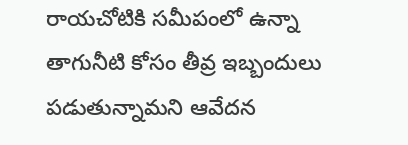రాయచోటికి సమీపంలో ఉన్నా తాగునీటి కోసం తీవ్ర ఇబ్బందులు పడుతున్నామని ఆవేదన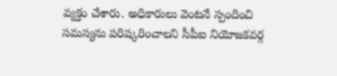వ్యక్తం చేశారు. అధికారులు వెంటనే స్పందించి సమస్యను పరిష్కరించాలని సీపీఐ నియోజకవర్గ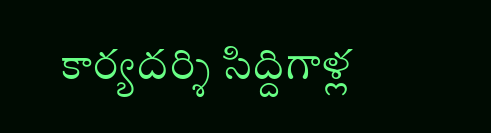కార్యదర్శి సిద్దిగాళ్ల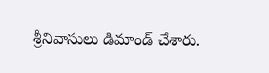శ్రీనివాసులు డిమాండ్ చేశారు.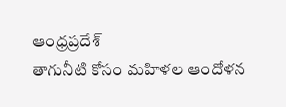ఆంధ్రప్రదేశ్
తాగునీటి కోసం మహిళల ఆందోళన